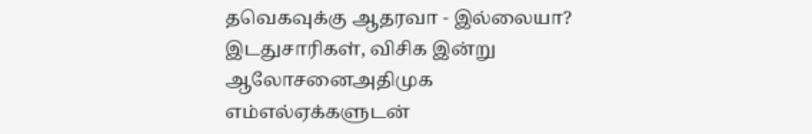தவெகவுக்கு ஆதரவா - இல்லையா? இடதுசாரிகள், விசிக இன்று ஆலோசனைஅதிமுக எம்எல்ஏக்களுடன்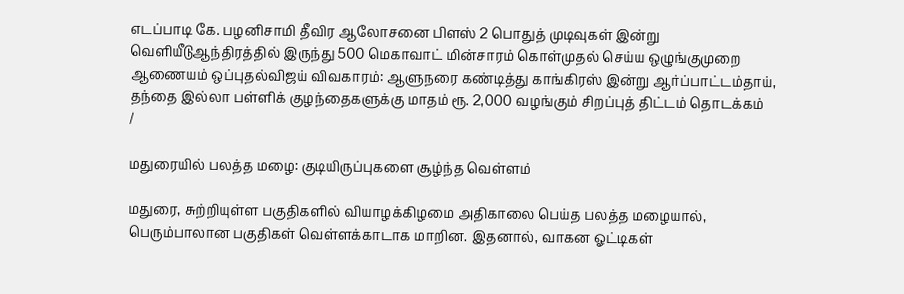எடப்பாடி கே. பழனிசாமி தீவிர ஆலோசனை பிளஸ் 2 பொதுத் முடிவுகள் இன்று வெளியீடுஆந்திரத்தில் இருந்து 500 மெகாவாட் மின்சாரம் கொள்முதல் செய்ய ஒழுங்குமுறை ஆணையம் ஒப்புதல்விஜய் விவகாரம்: ஆளுநரை கண்டித்து காங்கிரஸ் இன்று ஆர்ப்பாட்டம்தாய், தந்தை இல்லா பள்ளிக் குழந்தைகளுக்கு மாதம் ரூ. 2,000 வழங்கும் சிறப்புத் திட்டம் தொடக்கம்
/

மதுரையில் பலத்த மழை: குடியிருப்புகளை சூழ்ந்த வெள்ளம்

மதுரை, சுற்றியுள்ள பகுதிகளில் வியாழக்கிழமை அதிகாலை பெய்த பலத்த மழையால், பெரும்பாலான பகுதிகள் வெள்ளக்காடாக மாறின. இதனால், வாகன ஓட்டிகள்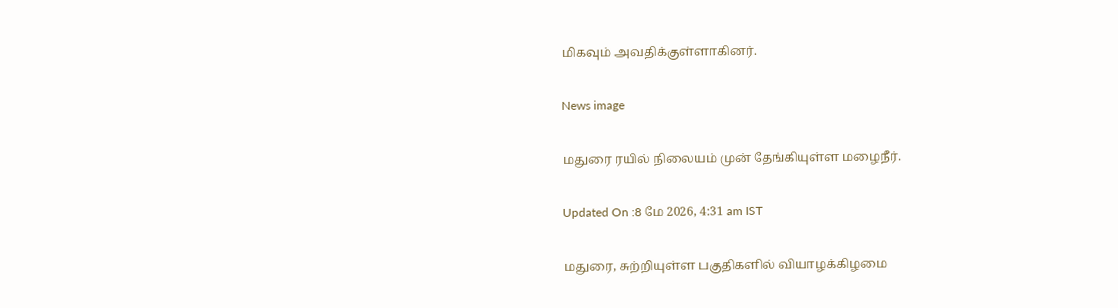மிகவும் அவதிக்குள்ளாகினர்.

News image

மதுரை ரயில் நிலையம் முன் தேங்கியுள்ள மழைநீர்.

Updated On :8 மே 2026, 4:31 am IST

மதுரை, சுற்றியுள்ள பகுதிகளில் வியாழக்கிழமை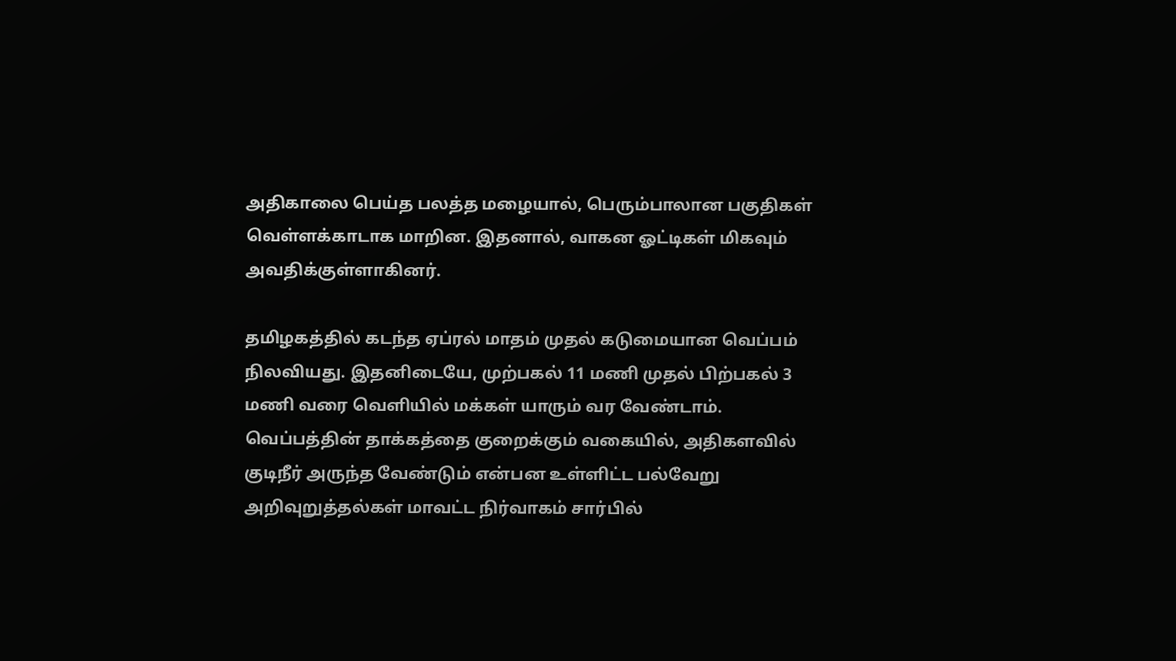அதிகாலை பெய்த பலத்த மழையால், பெரும்பாலான பகுதிகள் வெள்ளக்காடாக மாறின. இதனால், வாகன ஓட்டிகள் மிகவும் அவதிக்குள்ளாகினர்.

தமிழகத்தில் கடந்த ஏப்ரல் மாதம் முதல் கடுமையான வெப்பம் நிலவியது. இதனிடையே, முற்பகல் 11 மணி முதல் பிற்பகல் 3 மணி வரை வெளியில் மக்கள் யாரும் வர வேண்டாம். வெப்பத்தின் தாக்கத்தை குறைக்கும் வகையில், அதிகளவில் குடிநீர் அருந்த வேண்டும் என்பன உள்ளிட்ட பல்வேறு அறிவுறுத்தல்கள் மாவட்ட நிர்வாகம் சார்பில்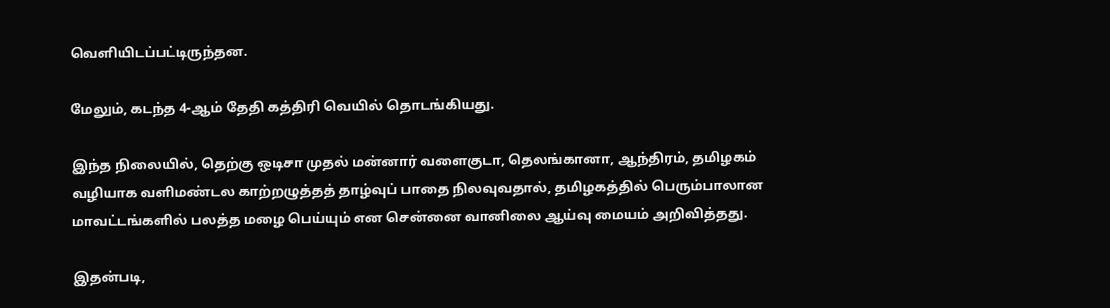வெளியிடப்பட்டிருந்தன.

மேலும், கடந்த 4-ஆம் தேதி கத்திரி வெயில் தொடங்கியது.

இந்த நிலையில், தெற்கு ஒடிசா முதல் மன்னார் வளைகுடா, தெலங்கானா, ஆந்திரம், தமிழகம் வழியாக வளிமண்டல காற்றழுத்தத் தாழ்வுப் பாதை நிலவுவதால், தமிழகத்தில் பெரும்பாலான மாவட்டங்களில் பலத்த மழை பெய்யும் என சென்னை வானிலை ஆய்வு மையம் அறிவித்தது.

இதன்படி,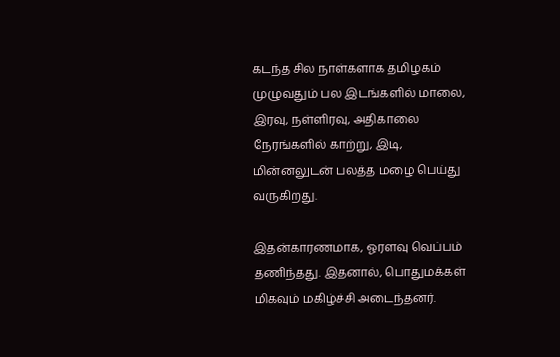கடந்த சில நாள்களாக தமிழகம் முழுவதும் பல இடங்களில் மாலை, இரவு, நள்ளிரவு, அதிகாலை நேரங்களில் காற்று, இடி, மின்னலுடன் பலத்த மழை பெய்து வருகிறது.

இதன்காரணமாக, ஓரளவு வெப்பம் தணிந்தது. இதனால், பொதுமக்கள் மிகவும் மகிழ்ச்சி அடைந்தனர்.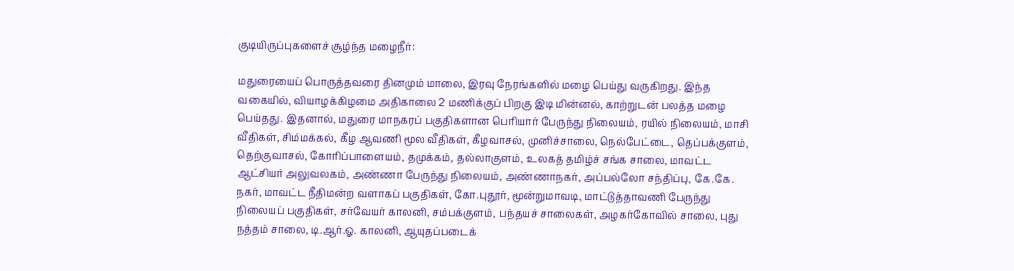குடியிருப்புகளைச் சூழ்ந்த மழைநீர்:

மதுரையைப் பொருத்தவரை தினமும் மாலை, இரவு நேரங்களில் மழை பெய்து வருகிறது. இந்த வகையில், வியாழக்கிழமை அதிகாலை 2 மணிக்குப் பிறகு இடி மின்னல், காற்றுடன் பலத்த மழை பெய்தது. இதனால், மதுரை மாநகரப் பகுதிகளான பெரியார் பேருந்து நிலையம், ரயில் நிலையம், மாசி வீதிகள், சிம்மக்கல், கீழ ஆவணி மூல வீதிகள், கீழவாசல், முனிச்சாலை, நெல்பேட்டை, தெப்பக்குளம், தெற்குவாசல், கோரிப்பாளையம், தமுக்கம், தல்லாகுளம், உலகத் தமிழ்ச் சங்க சாலை, மாவட்ட ஆட்சியர் அலுவலகம், அண்ணா பேருந்து நிலையம், அண்ணாநகர், அப்பல்லோ சந்திப்பு, கே.கே. நகர், மாவட்ட நீதிமன்ற வளாகப் பகுதிகள், கோ.புதூர், மூன்றுமாவடி, மாட்டுத்தாவணி பேருந்து நிலையப் பகுதிகள், சர்வேயர் காலனி, சம்பக்குளம், பந்தயச் சாலைகள், அழகர்கோவில் சாலை, புது நத்தம் சாலை, டி.ஆர்.ஓ. காலனி, ஆயுதப்படைக்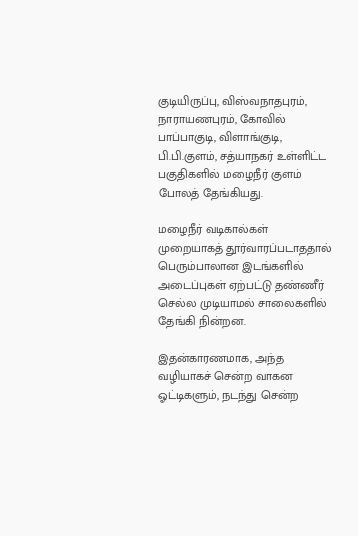குடியிருப்பு, விஸ்வநாதபுரம், நாராயணபுரம், கோவில் பாப்பாகுடி, விளாங்குடி, பி.பி.குளம், சத்யாநகர் உள்ளிட்ட பகுதிகளில் மழைநீர் குளம் போலத் தேங்கியது.

மழைநீர் வடிகால்கள் முறையாகத் தூர்வாரப்படாததால் பெரும்பாலான இடங்களில் அடைப்புகள் ஏற்பட்டு தண்ணீர் செல்ல முடியாமல் சாலைகளில் தேங்கி நின்றன.

இதன்காரணமாக, அந்த வழியாகச் சென்ற வாகன ஓட்டிகளும், நடந்து சென்ற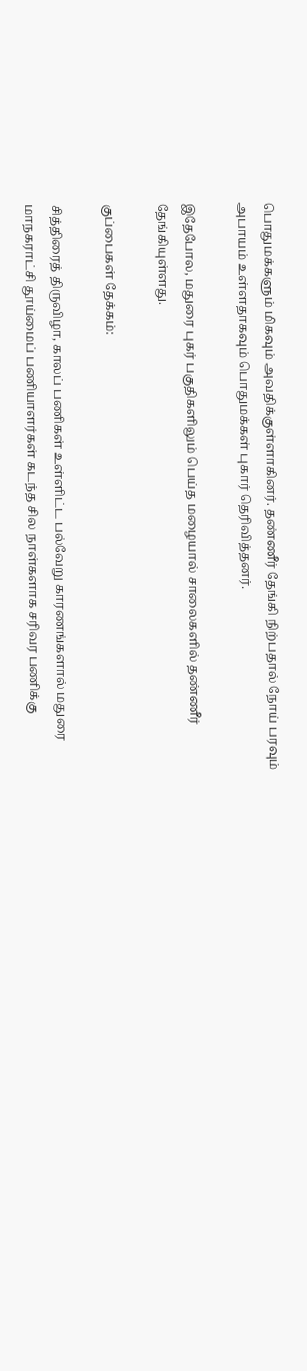பொதுமக்களும் மிகவும் அவதிக்குள்ளாகினர். தண்ணீர் தேங்கி நிற்பதால் நோய் பரவும் அபாயம் உள்ளதாகவும் பொதுமக்கள் புகார் தெரிவித்தனர்.

இதேபோல, மதுரை புகர் பகுதிகளிலும் பெய்த மழையால் சாலைகளில் தண்ணீர் தேங்கியுள்ளது.

குப்பைகள் தேக்கம்:

சித்திரைத் திருவிழா, காலப் பணிகள் உள்ளிட்ட பல்வேறு காரணங்களால் மதுரை மாநகராட்சி தூய்மைப் பணியாளர்கள் கடந்த சில நாள்களாக சரிவர பணிக்கு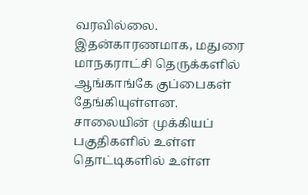வரவில்லை. இதன்காரணமாக, மதுரை மாநகராட்சி தெருக்களில் ஆங்காங்கே குப்பைகள் தேங்கியுள்ளன. சாலையின் முக்கியப் பகுதிகளில் உள்ள தொட்டிகளில் உள்ள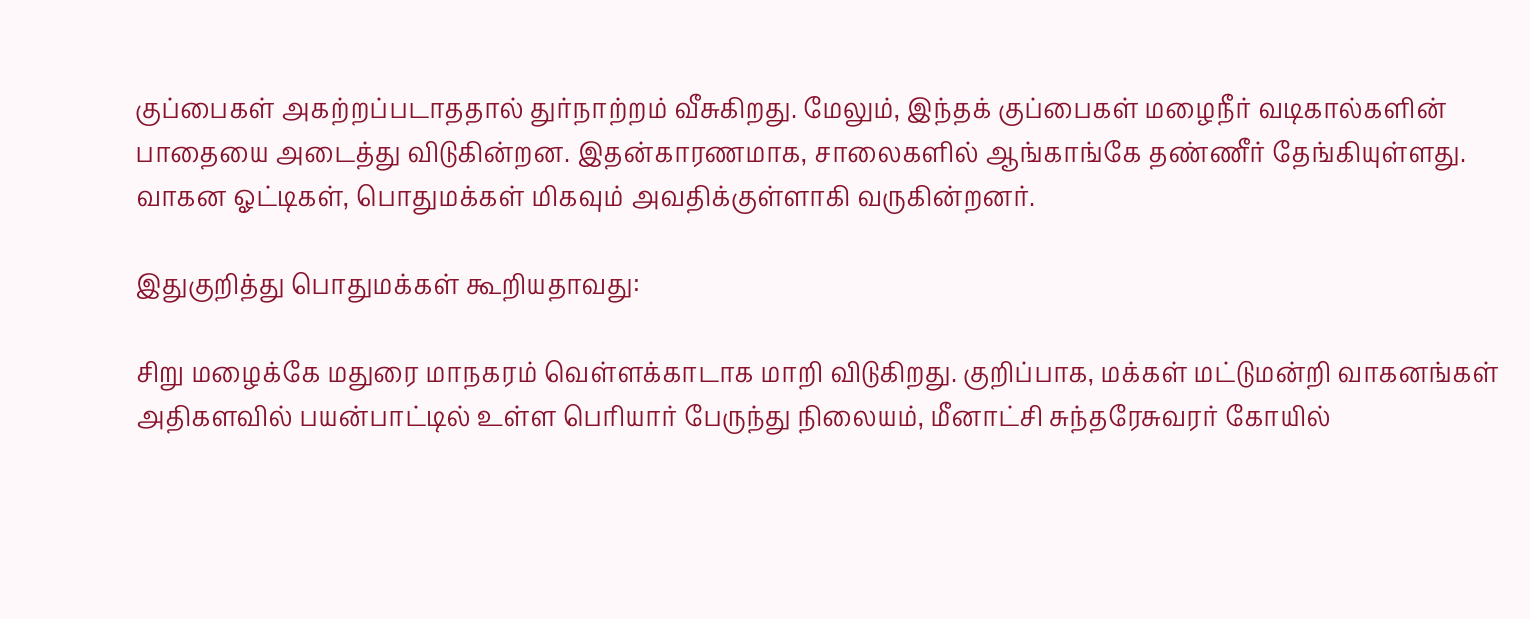குப்பைகள் அகற்றப்படாததால் துர்நாற்றம் வீசுகிறது. மேலும், இந்தக் குப்பைகள் மழைநீர் வடிகால்களின் பாதையை அடைத்து விடுகின்றன. இதன்காரணமாக, சாலைகளில் ஆங்காங்கே தண்ணீர் தேங்கியுள்ளது. வாகன ஓட்டிகள், பொதுமக்கள் மிகவும் அவதிக்குள்ளாகி வருகின்றனர்.

இதுகுறித்து பொதுமக்கள் கூறியதாவது:

சிறு மழைக்கே மதுரை மாநகரம் வெள்ளக்காடாக மாறி விடுகிறது. குறிப்பாக, மக்கள் மட்டுமன்றி வாகனங்கள் அதிகளவில் பயன்பாட்டில் உள்ள பெரியார் பேருந்து நிலையம், மீனாட்சி சுந்தரேசுவரர் கோயில்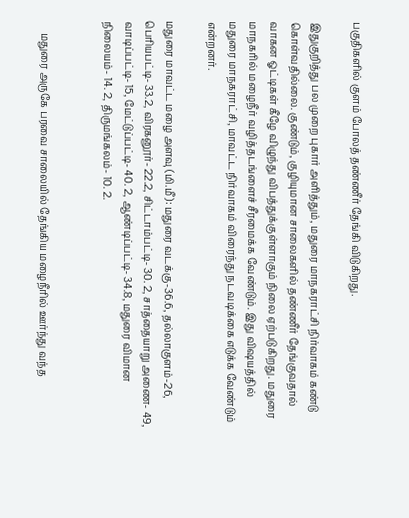பகுதிகளில் குளம் போலத் தண்ணீர் தேங்கி விடுகிறது.

இதுகுறித்து பல முறை புகார் அளித்தும், மதுரை மாநகராட்சி நிர்வாகம் கண்டு கொள்வதில்லை. குண்டும், குழியுமான சாலைகளில் தண்ணீர் தேங்குவதால் வாகன ஓட்டிகள் கீழே விழுந்து விபத்துக்குள்ளாகும் நிலை ஏற்படுகிறது. மதுரை மாநகரில் மழைநீர் வழித்தடங்ளைச் சீரமைக்க வேண்டும். இது விஷயத்தில் மதுரை மாநகராட்சி, மாவட்ட நிர்வாகம் விரைந்து நடவடிக்கை எடுக்க வேண்டும் என்றனர்.

மதுரை மாவட்ட மழை அளவு (மி.மீ): மதுரை வடக்கு-36.6, தல்லாகுளம்-26, பெரியபட்டி- 33.2, விரகனூர்- 22.2, சிட்டாம்பட்டி- 30. 2, சாத்தையாறு அணை- 49, வாடிப்பட்டி- 15, மேட்டுப்பட்டி- 40. 2, ஆண்டிப்பட்டி- 34.8, மதுரை விமான நிலையம்- 14. 2, திருமங்கலம்- 10. 2.


     மதுரை அருகே பரவை சாலையில் தேங்கிய மழைநீரில் ஊர்ந்து வந்த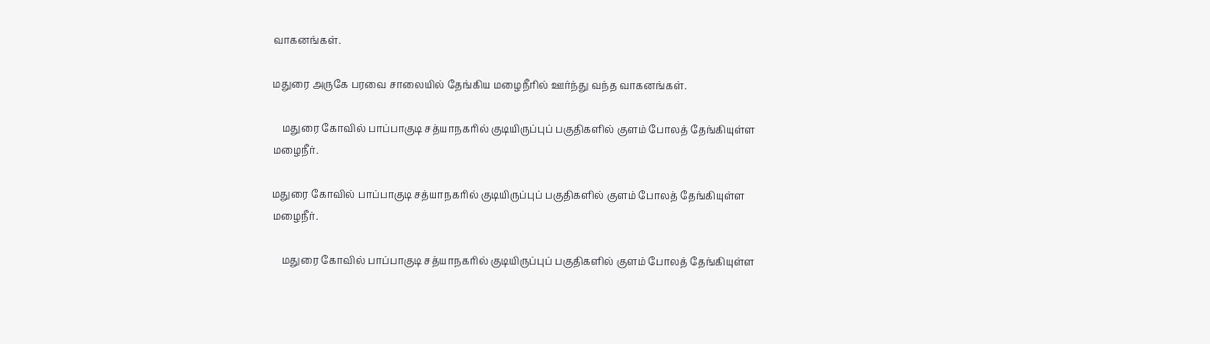வாகனங்கள்.

மதுரை அருகே பரவை சாலையில் தேங்கிய மழைநீரில் ஊர்ந்து வந்த வாகனங்கள்.

    மதுரை கோவில் பாப்பாகுடி சத்யாநகரில் குடியிருப்புப் பகுதிகளில் குளம் போலத் தேங்கியுள்ள மழைநீர்.

மதுரை கோவில் பாப்பாகுடி சத்யாநகரில் குடியிருப்புப் பகுதிகளில் குளம் போலத் தேங்கியுள்ள மழைநீர்.

    மதுரை கோவில் பாப்பாகுடி சத்யாநகரில் குடியிருப்புப் பகுதிகளில் குளம் போலத் தேங்கியுள்ள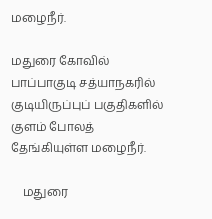மழைநீர்.

மதுரை கோவில் பாப்பாகுடி சத்யாநகரில் குடியிருப்புப் பகுதிகளில் குளம் போலத் தேங்கியுள்ள மழைநீர்.

    மதுரை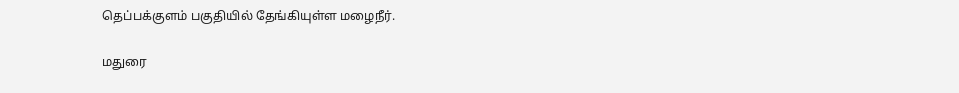தெப்பக்குளம் பகுதியில் தேங்கியுள்ள மழைநீர்.

மதுரை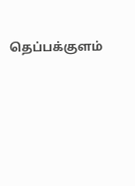தெப்பக்குளம்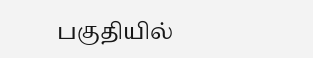பகுதியில்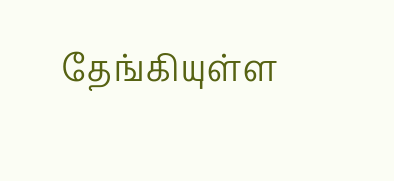தேங்கியுள்ள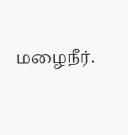மழைநீர்.